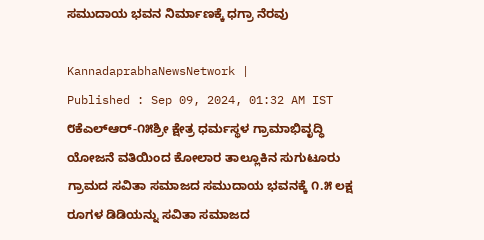ಸಮುದಾಯ ಭವನ ನಿರ್ಮಾಣಕ್ಕೆ ಧಗ್ರಾ ನೆರವು

KannadaprabhaNewsNetwork |
Published : Sep 09, 2024, 01:32 AM IST
೮ಕೆಎಲ್‌ಆರ್-೧೫ಶ್ರೀ ಕ್ಷೇತ್ರ ಧರ್ಮಸ್ಥಳ ಗ್ರಾಮಾಭಿವೃದ್ಧಿ ಯೋಜನೆ ವತಿಯಿಂದ ಕೋಲಾರ ತಾಲ್ಲೂಕಿನ ಸುಗುಟೂರು ಗ್ರಾಮದ ಸವಿತಾ ಸಮಾಜದ ಸಮುದಾಯ ಭವನಕ್ಕೆ ೧.೫ ಲಕ್ಷ ರೂಗಳ ಡಿಡಿಯನ್ನು ಸವಿತಾ ಸಮಾಜದ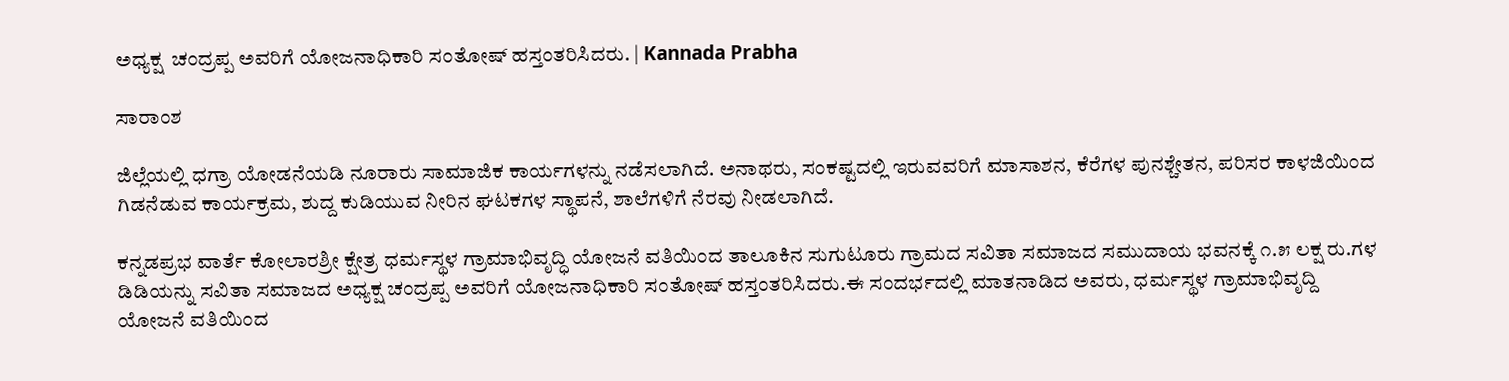ಅಧ್ಯಕ್ಷ  ಚಂದ್ರಪ್ಪ ಅವರಿಗೆ ಯೋಜನಾಧಿಕಾರಿ ಸಂತೋಷ್ ಹಸ್ತಂತರಿಸಿದರು. | Kannada Prabha

ಸಾರಾಂಶ

ಜಿಲ್ಲೆಯಲ್ಲಿ ಧಗ್ರಾ ಯೋಡನೆಯಡಿ ನೂರಾರು ಸಾಮಾಜಿಕ ಕಾರ್ಯಗಳನ್ನು ನಡೆಸಲಾಗಿದೆ. ಅನಾಥರು, ಸಂಕಷ್ಟದಲ್ಲಿ ಇರುವವರಿಗೆ ಮಾಸಾಶನ, ಕೆರೆಗಳ ಪುನಶ್ಚೇತನ, ಪರಿಸರ ಕಾಳಜಿಯಿಂದ ಗಿಡನೆಡುವ ಕಾರ್ಯಕ್ರಮ, ಶುದ್ದ ಕುಡಿಯುವ ನೀರಿನ ಘಟಕಗಳ ಸ್ಥಾಪನೆ, ಶಾಲೆಗಳಿಗೆ ನೆರವು ನೀಡಲಾಗಿದೆ.

ಕನ್ನಡಪ್ರಭ ವಾರ್ತೆ ಕೋಲಾರಶ್ರೀ ಕ್ಷೇತ್ರ ಧರ್ಮಸ್ಥಳ ಗ್ರಾಮಾಭಿವೃದ್ಧಿ ಯೋಜನೆ ವತಿಯಿಂದ ತಾಲೂಕಿನ ಸುಗುಟೂರು ಗ್ರಾಮದ ಸವಿತಾ ಸಮಾಜದ ಸಮುದಾಯ ಭವನಕ್ಕೆ ೧.೫ ಲಕ್ಷ ರು.ಗಳ ಡಿಡಿಯನ್ನು ಸವಿತಾ ಸಮಾಜದ ಅಧ್ಯಕ್ಷ ಚಂದ್ರಪ್ಪ ಅವರಿಗೆ ಯೋಜನಾಧಿಕಾರಿ ಸಂತೋಷ್ ಹಸ್ತಂತರಿಸಿದರು.ಈ ಸಂದರ್ಭದಲ್ಲಿ ಮಾತನಾಡಿದ ಅವರು, ಧರ್ಮಸ್ಥಳ ಗ್ರಾಮಾಭಿವೃದ್ದಿ ಯೋಜನೆ ವತಿಯಿಂದ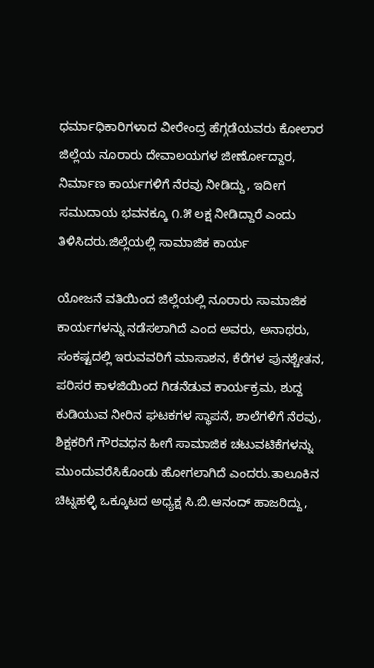ಧರ್ಮಾಧಿಕಾರಿಗಳಾದ ವೀರೇಂದ್ರ ಹೆಗ್ಗಡೆಯವರು ಕೋಲಾರ ಜಿಲ್ಲೆಯ ನೂರಾರು ದೇವಾಲಯಗಳ ಜೀರ್ಣೋದ್ದಾರ, ನಿರ್ಮಾಣ ಕಾರ್ಯಗಳಿಗೆ ನೆರವು ನೀಡಿದ್ದು, ಇದೀಗ ಸಮುದಾಯ ಭವನಕ್ಕೂ ೧.೫ ಲಕ್ಷ ನೀಡಿದ್ದಾರೆ ಎಂದು ತಿಳಿಸಿದರು.ಜಿಲ್ಲೆಯಲ್ಲಿ ಸಾಮಾಜಿಕ ಕಾರ್ಯ

ಯೋಜನೆ ವತಿಯಿಂದ ಜಿಲ್ಲೆಯಲ್ಲಿ ನೂರಾರು ಸಾಮಾಜಿಕ ಕಾರ್ಯಗಳನ್ನು ನಡೆಸಲಾಗಿದೆ ಎಂದ ಅವರು, ಅನಾಥರು, ಸಂಕಷ್ಟದಲ್ಲಿ ಇರುವವರಿಗೆ ಮಾಸಾಶನ, ಕೆರೆಗಳ ಪುನಶ್ಚೇತನ, ಪರಿಸರ ಕಾಳಜಿಯಿಂದ ಗಿಡನೆಡುವ ಕಾರ್ಯಕ್ರಮ, ಶುದ್ದ ಕುಡಿಯುವ ನೀರಿನ ಘಟಕಗಳ ಸ್ಥಾಪನೆ, ಶಾಲೆಗಳಿಗೆ ನೆರವು, ಶಿಕ್ಷಕರಿಗೆ ಗೌರವಧನ ಹೀಗೆ ಸಾಮಾಜಿಕ ಚಟುವಟಿಕೆಗಳನ್ನು ಮುಂದುವರೆಸಿಕೊಂಡು ಹೋಗಲಾಗಿದೆ ಎಂದರು.ತಾಲೂಕಿನ ಚಿಟ್ನಹಳ್ಳಿ ಒಕ್ಕೂಟದ ಅಧ್ಯಕ್ಷ ಸಿ.ಬಿ.ಆನಂದ್ ಹಾಜರಿದ್ದು,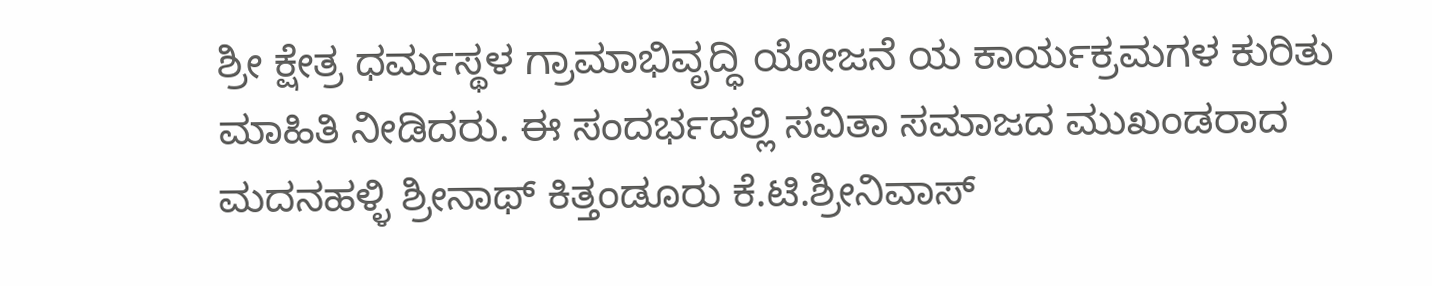ಶ್ರೀ ಕ್ಷೇತ್ರ ಧರ್ಮಸ್ಥಳ ಗ್ರಾಮಾಭಿವೃದ್ಧಿ ಯೋಜನೆ ಯ ಕಾರ್ಯಕ್ರಮಗಳ ಕುರಿತು ಮಾಹಿತಿ ನೀಡಿದರು. ಈ ಸಂದರ್ಭದಲ್ಲಿ ಸವಿತಾ ಸಮಾಜದ ಮುಖಂಡರಾದ ಮದನಹಳ್ಳಿ ಶ್ರೀನಾಥ್ ಕಿತ್ತಂಡೂರು ಕೆ.ಟಿ.ಶ್ರೀನಿವಾಸ್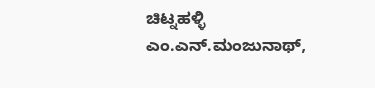ಚಿಟ್ನಹಳ್ಳಿ ಎಂ.ಎನ್.ಮಂಜುನಾಥ್,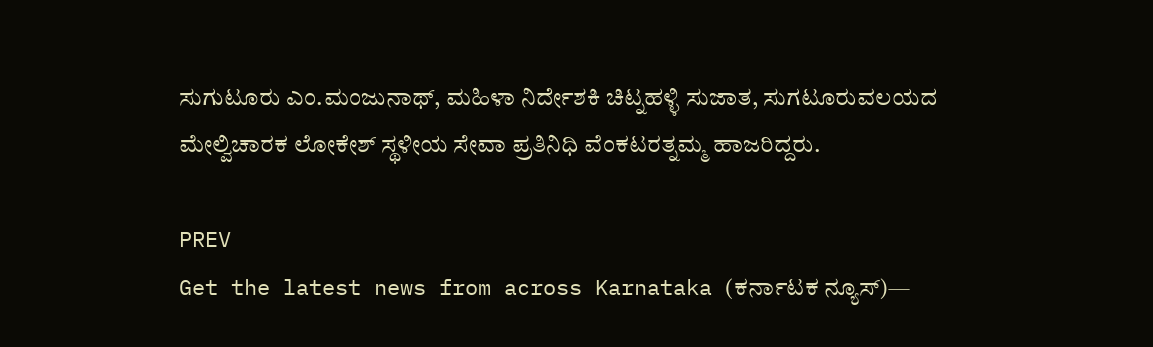ಸುಗುಟೂರು ಎಂ.ಮಂಜುನಾಥ್, ಮಹಿಳಾ ನಿರ್ದೇಶಕಿ ಚಿಟ್ನಹಳ್ಳಿ ಸುಜಾತ, ಸುಗಟೂರುವಲಯದ ಮೇಲ್ವಿಚಾರಕ ಲೋಕೇಶ್ ಸ್ಥಳೀಯ ಸೇವಾ ಪ್ರತಿನಿಧಿ ವೆಂಕಟರತ್ನಮ್ಮ ಹಾಜರಿದ್ದರು.

PREV
Get the latest news from across Karnataka (ಕರ್ನಾಟಕ ನ್ಯೂಸ್)—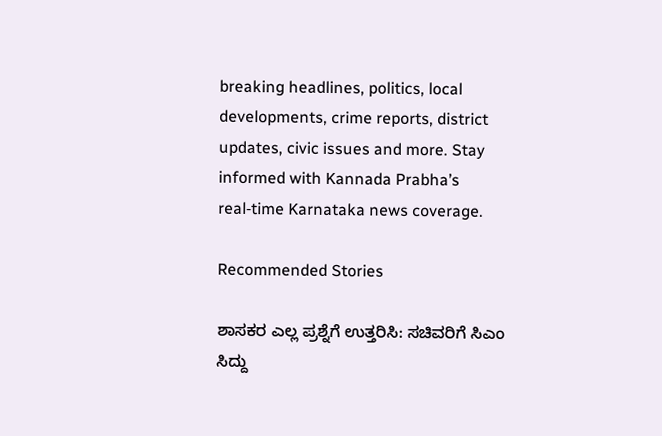breaking headlines, politics, local developments, crime reports, district updates, civic issues and more. Stay informed with Kannada Prabha’s real‑time Karnataka news coverage.

Recommended Stories

ಶಾಸಕರ ಎಲ್ಲ ಪ್ರಶ್ನೆಗೆ ಉತ್ತರಿಸಿ: ಸಚಿವರಿಗೆ ಸಿಎಂ ಸಿದ್ದು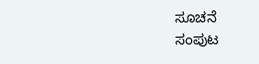ಸೂಚನೆ
ಸಂಪುಟ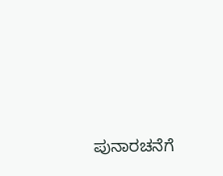ಪುನಾರಚನೆಗೆ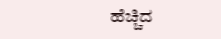ಹೆಚ್ಚಿದ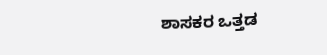ಶಾಸಕರ ಒತ್ತಡ